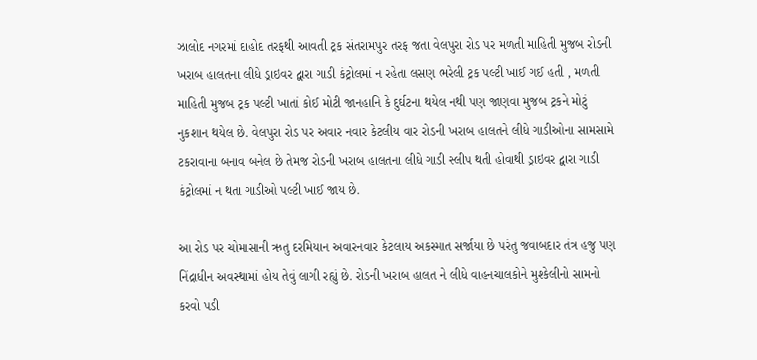ઝાલોદ નગરમાં દાહોદ તરફથી આવતી ટ્રક સંતરામપુર તરફ જતા વેલપુરા રોડ પર મળતી માહિતી મુજબ રોડની ખરાબ હાલતના લીધે ડ્રાઇવર દ્વારા ગાડી કંટ્રોલમાં ન રહેતા લસણ ભરેલી ટ્રક પલ્ટી ખાઈ ગઈ હતી , મળતી માહિતી મુજબ ટ્રક પલ્ટી ખાતાં કોઈ મોટી જાનહાનિ કે દુર્ઘટના થયેલ નથી પણ જાણવા મુજબ ટ્રકને મોટું નુકશાન થયેલ છે. વેલપુરા રોડ પર અવાર નવાર કેટલીય વાર રોડની ખરાબ હાલતને લીધે ગાડીઓના સામસામે ટકરાવાના બનાવ બનેલ છે તેમજ રોડની ખરાબ હાલતના લીધે ગાડી સ્લીપ થતી હોવાથી ડ્રાઇવર દ્વારા ગાડી કંટ્રોલમાં ન થતા ગાડીઓ પલ્ટી ખાઈ જાય છે.

આ રોડ પર ચોમાસાની ઋતુ દરમિયાન અવારનવાર કેટલાય અકસ્માત સર્જાયા છે પરંતુ જવાબદાર તંત્ર હજુ પણ નિંદ્રાધીન અવસ્થામાં હોય તેવું લાગી રહ્યું છે. રોડની ખરાબ હાલત ને લીધે વાહનચાલકોને મુશ્કેલીનો સામનો કરવો પડી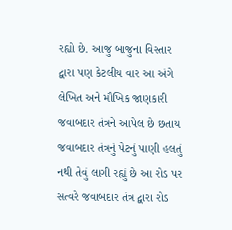રહ્યો છે. આજુ બાજુના વિસ્તાર દ્વારા પણ કેટલીય વાર આ અંગે લેખિત અને મૌખિક જાણકારી જવાબદાર તંત્રને આપેલ છે છતાય જવાબદાર તંત્રનું પેટનું પાણી હલતું નથી તેવું લાગી રહ્યું છે આ રોડ પર સત્વરે જવાબદાર તંત્ર દ્વારા રોડ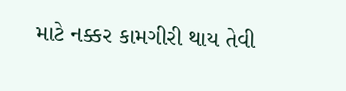માટે નક્કર કામગીરી થાય તેવી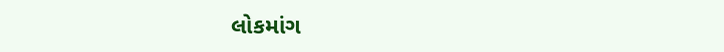લોકમાંગ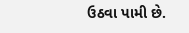ઉઠવા પામી છે.